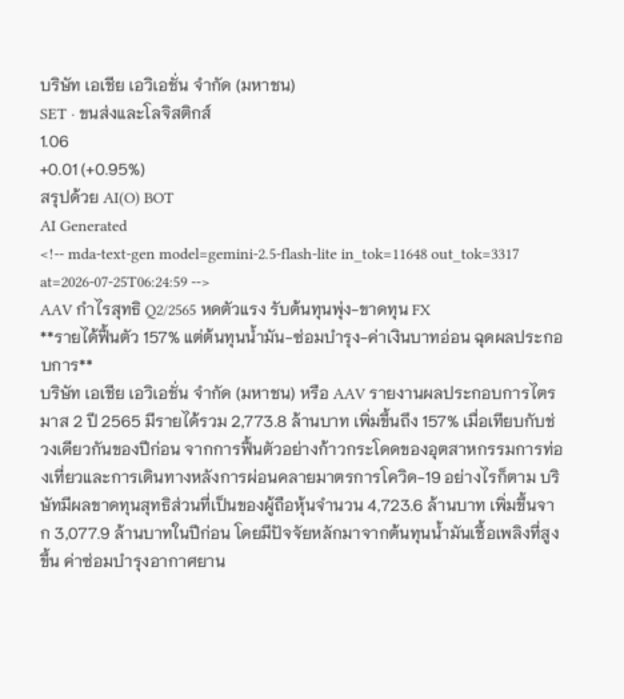บริษัท เอเชีย เอวิเอชั่น จำกัด (มหาชน)
SET · ขนส่งและโลจิสติกส์
1.06
+0.01 (+0.95%)
สรุปด้วย AI(O) BOT
AI Generated
<!-- mda-text-gen model=gemini-2.5-flash-lite in_tok=11648 out_tok=3317 at=2026-07-25T06:24:59 -->
AAV กำไรสุทธิ Q2/2565 หดตัวแรง รับต้นทุนพุ่ง-ขาดทุน FX
**รายได้ฟื้นตัว 157% แต่ต้นทุนน้ำมัน-ซ่อมบำรุง-ค่าเงินบาทอ่อน ฉุดผลประกอบการ**
บริษัท เอเชีย เอวิเอชั่น จำกัด (มหาชน) หรือ AAV รายงานผลประกอบการไตรมาส 2 ปี 2565 มีรายได้รวม 2,773.8 ล้านบาท เพิ่มขึ้นถึง 157% เมื่อเทียบกับช่วงเดียวกันของปีก่อน จากการฟื้นตัวอย่างก้าวกระโดดของอุตสาหกรรมการท่องเที่ยวและการเดินทางหลังการผ่อนคลายมาตรการโควิด-19 อย่างไรก็ตาม บริษัทมีผลขาดทุนสุทธิส่วนที่เป็นของผู้ถือหุ้นจำนวน 4,723.6 ล้านบาท เพิ่มขึ้นจาก 3,077.9 ล้านบาทในปีก่อน โดยมีปัจจัยหลักมาจากต้นทุนน้ำมันเชื้อเพลิงที่สูงขึ้น ค่าซ่อมบำรุงอากาศยาน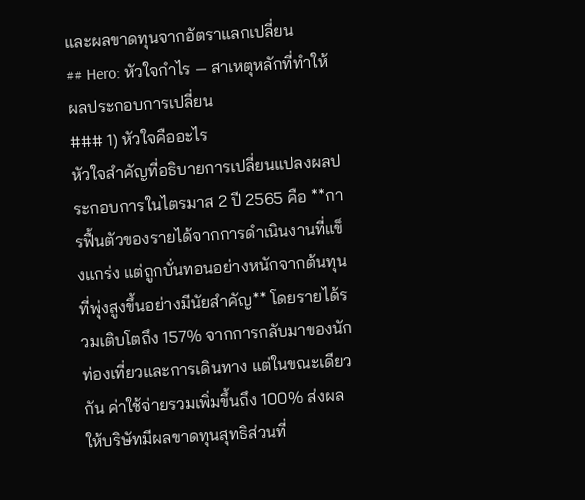และผลขาดทุนจากอัตราแลกเปลี่ยน
## Hero: หัวใจกำไร — สาเหตุหลักที่ทำให้ผลประกอบการเปลี่ยน
### 1) หัวใจคืออะไร
หัวใจสำคัญที่อธิบายการเปลี่ยนแปลงผลประกอบการในไตรมาส 2 ปี 2565 คือ **การฟื้นตัวของรายได้จากการดำเนินงานที่แข็งแกร่ง แต่ถูกบั่นทอนอย่างหนักจากต้นทุนที่พุ่งสูงขึ้นอย่างมีนัยสำคัญ** โดยรายได้รวมเติบโตถึง 157% จากการกลับมาของนักท่องเที่ยวและการเดินทาง แต่ในขณะเดียวกัน ค่าใช้จ่ายรวมเพิ่มขึ้นถึง 100% ส่งผลให้บริษัทมีผลขาดทุนสุทธิส่วนที่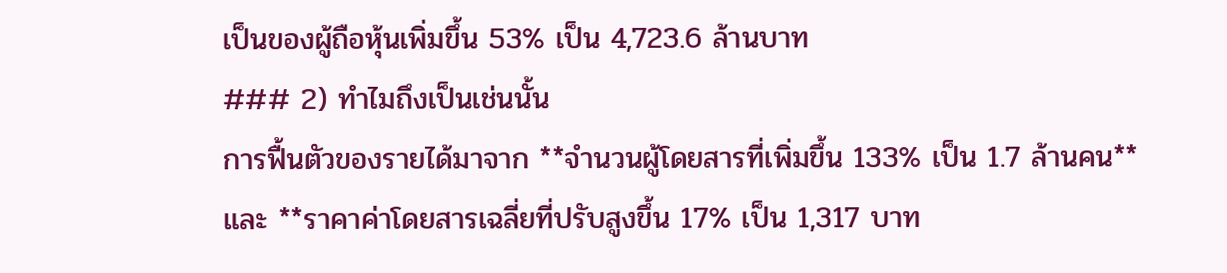เป็นของผู้ถือหุ้นเพิ่มขึ้น 53% เป็น 4,723.6 ล้านบาท
### 2) ทำไมถึงเป็นเช่นนั้น
การฟื้นตัวของรายได้มาจาก **จำนวนผู้โดยสารที่เพิ่มขึ้น 133% เป็น 1.7 ล้านคน** และ **ราคาค่าโดยสารเฉลี่ยที่ปรับสูงขึ้น 17% เป็น 1,317 บาท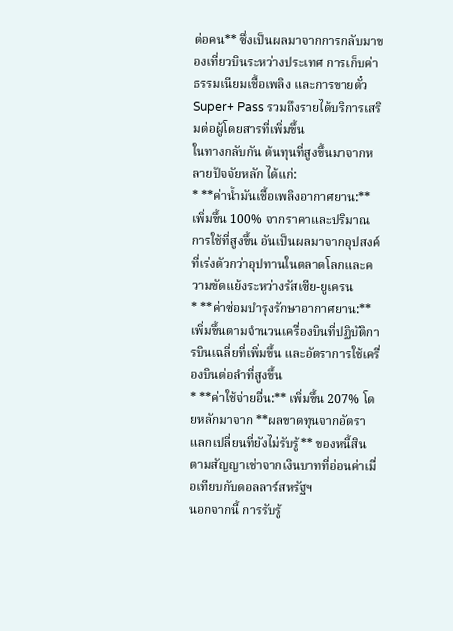ต่อคน** ซึ่งเป็นผลมาจากการกลับมาของเที่ยวบินระหว่างประเทศ การเก็บค่าธรรมเนียมเชื้อเพลิง และการขายตั๋ว Super+ Pass รวมถึงรายได้บริการเสริมต่อผู้โดยสารที่เพิ่มขึ้น
ในทางกลับกัน ต้นทุนที่สูงขึ้นมาจากหลายปัจจัยหลัก ได้แก่:
* **ค่าน้ำมันเชื้อเพลิงอากาศยาน:** เพิ่มขึ้น 100% จากราคาและปริมาณการใช้ที่สูงขึ้น อันเป็นผลมาจากอุปสงค์ที่เร่งตัวกว่าอุปทานในตลาดโลกและความขัดแย้งระหว่างรัสเซีย-ยูเครน
* **ค่าซ่อมบำรุงรักษาอากาศยาน:** เพิ่มขึ้นตามจำนวนเครื่องบินที่ปฏิบัติการบินเฉลี่ยที่เพิ่มขึ้น และอัตราการใช้เครื่องบินต่อลำที่สูงขึ้น
* **ค่าใช้จ่ายอื่น:** เพิ่มขึ้น 207% โดยหลักมาจาก **ผลขาดทุนจากอัตราแลกเปลี่ยนที่ยังไม่รับรู้** ของหนี้สินตามสัญญาเช่าจากเงินบาทที่อ่อนค่าเมื่อเทียบกับดอลลาร์สหรัฐฯ
นอกจากนี้ การรับรู้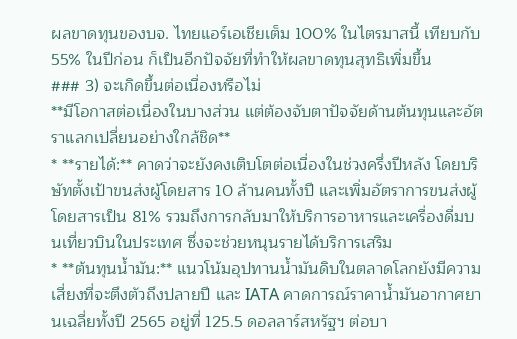ผลขาดทุนของบจ. ไทยแอร์เอเชียเต็ม 100% ในไตรมาสนี้ เทียบกับ 55% ในปีก่อน ก็เป็นอีกปัจจัยที่ทำให้ผลขาดทุนสุทธิเพิ่มขึ้น
### 3) จะเกิดขึ้นต่อเนื่องหรือไม่
**มีโอกาสต่อเนื่องในบางส่วน แต่ต้องจับตาปัจจัยด้านต้นทุนและอัตราแลกเปลี่ยนอย่างใกล้ชิด**
* **รายได้:** คาดว่าจะยังคงเติบโตต่อเนื่องในช่วงครึ่งปีหลัง โดยบริษัทตั้งเป้าขนส่งผู้โดยสาร 10 ล้านคนทั้งปี และเพิ่มอัตราการขนส่งผู้โดยสารเป็น 81% รวมถึงการกลับมาให้บริการอาหารและเครื่องดื่มบนเที่ยวบินในประเทศ ซึ่งจะช่วยหนุนรายได้บริการเสริม
* **ต้นทุนน้ำมัน:** แนวโน้มอุปทานน้ำมันดิบในตลาดโลกยังมีความเสี่ยงที่จะตึงตัวถึงปลายปี และ IATA คาดการณ์ราคาน้ำมันอากาศยานเฉลี่ยทั้งปี 2565 อยู่ที่ 125.5 ดอลลาร์สหรัฐฯ ต่อบา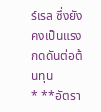ร์เรล ซึ่งยังคงเป็นแรงกดดันต่อต้นทุน
* **อัตรา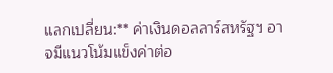แลกเปลี่ยน:** ค่าเงินดอลลาร์สหรัฐฯ อาจมีแนวโน้มแข็งค่าต่อ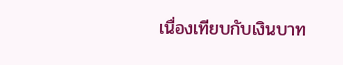เนื่องเทียบกับเงินบาท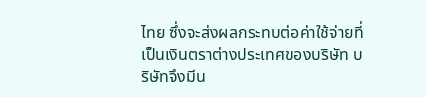ไทย ซึ่งจะส่งผลกระทบต่อค่าใช้จ่ายที่เป็นเงินตราต่างประเทศของบริษัท บริษัทจึงมีน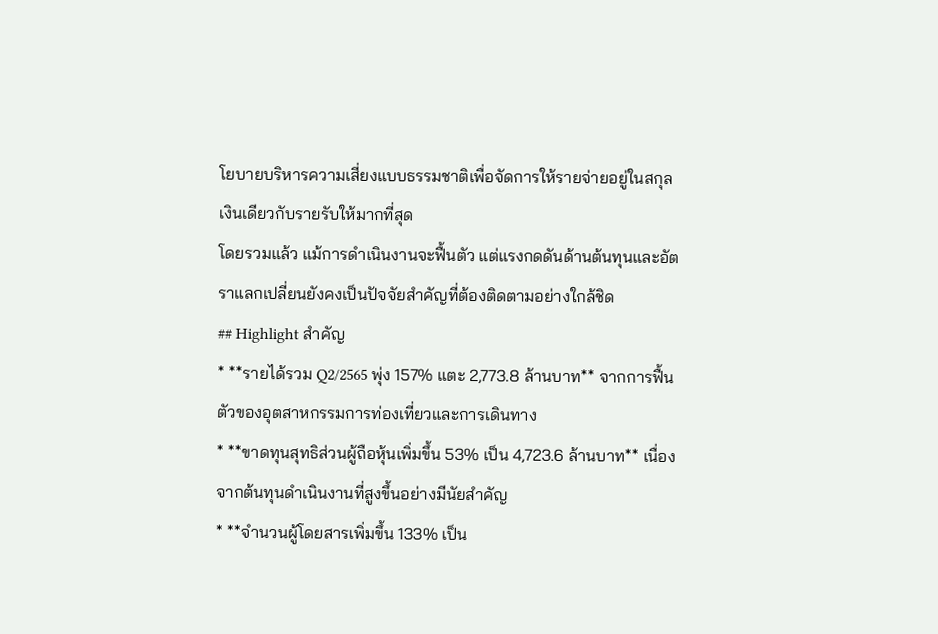โยบายบริหารความเสี่ยงแบบธรรมชาติเพื่อจัดการให้รายจ่ายอยู่ในสกุลเงินเดียวกับรายรับให้มากที่สุด
โดยรวมแล้ว แม้การดำเนินงานจะฟื้นตัว แต่แรงกดดันด้านต้นทุนและอัตราแลกเปลี่ยนยังคงเป็นปัจจัยสำคัญที่ต้องติดตามอย่างใกล้ชิด
## Highlight สำคัญ
* **รายได้รวม Q2/2565 พุ่ง 157% แตะ 2,773.8 ล้านบาท** จากการฟื้นตัวของอุตสาหกรรมการท่องเที่ยวและการเดินทาง
* **ขาดทุนสุทธิส่วนผู้ถือหุ้นเพิ่มขึ้น 53% เป็น 4,723.6 ล้านบาท** เนื่องจากต้นทุนดำเนินงานที่สูงขึ้นอย่างมีนัยสำคัญ
* **จำนวนผู้โดยสารเพิ่มขึ้น 133% เป็น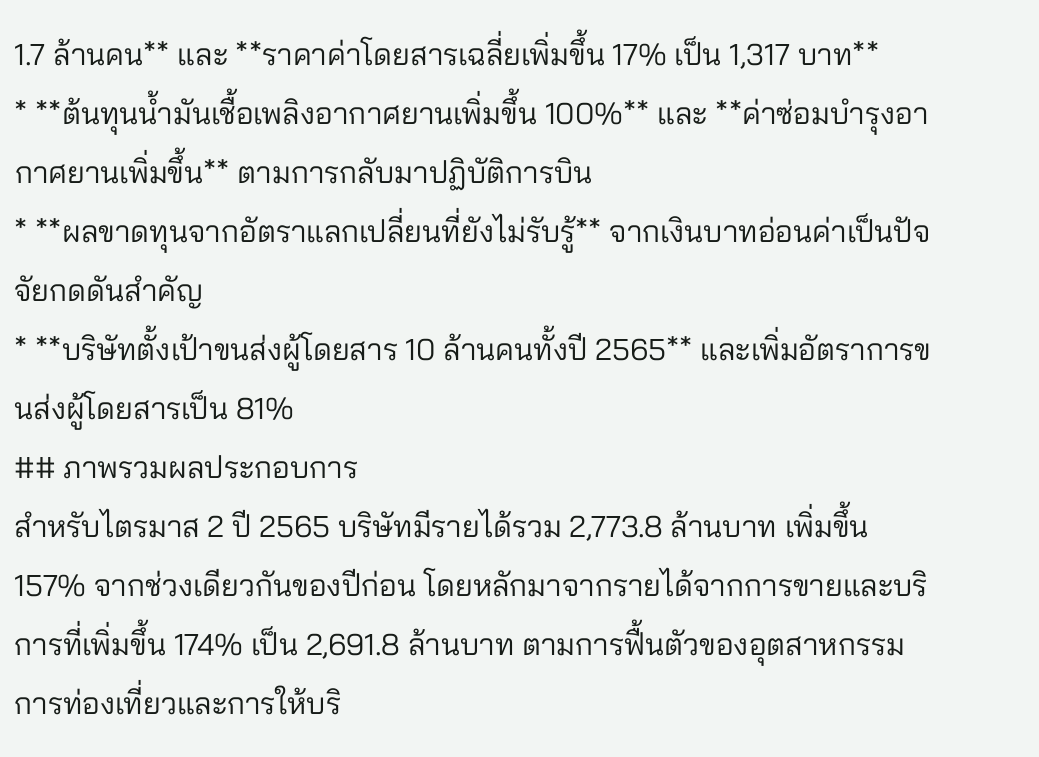1.7 ล้านคน** และ **ราคาค่าโดยสารเฉลี่ยเพิ่มขึ้น 17% เป็น 1,317 บาท**
* **ต้นทุนน้ำมันเชื้อเพลิงอากาศยานเพิ่มขึ้น 100%** และ **ค่าซ่อมบำรุงอากาศยานเพิ่มขึ้น** ตามการกลับมาปฏิบัติการบิน
* **ผลขาดทุนจากอัตราแลกเปลี่ยนที่ยังไม่รับรู้** จากเงินบาทอ่อนค่าเป็นปัจจัยกดดันสำคัญ
* **บริษัทตั้งเป้าขนส่งผู้โดยสาร 10 ล้านคนทั้งปี 2565** และเพิ่มอัตราการขนส่งผู้โดยสารเป็น 81%
## ภาพรวมผลประกอบการ
สำหรับไตรมาส 2 ปี 2565 บริษัทมีรายได้รวม 2,773.8 ล้านบาท เพิ่มขึ้น 157% จากช่วงเดียวกันของปีก่อน โดยหลักมาจากรายได้จากการขายและบริการที่เพิ่มขึ้น 174% เป็น 2,691.8 ล้านบาท ตามการฟื้นตัวของอุตสาหกรรมการท่องเที่ยวและการให้บริ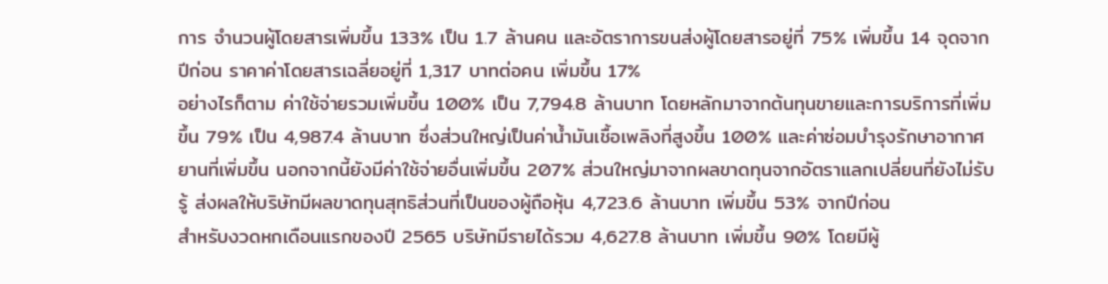การ จำนวนผู้โดยสารเพิ่มขึ้น 133% เป็น 1.7 ล้านคน และอัตราการขนส่งผู้โดยสารอยู่ที่ 75% เพิ่มขึ้น 14 จุดจากปีก่อน ราคาค่าโดยสารเฉลี่ยอยู่ที่ 1,317 บาทต่อคน เพิ่มขึ้น 17%
อย่างไรก็ตาม ค่าใช้จ่ายรวมเพิ่มขึ้น 100% เป็น 7,794.8 ล้านบาท โดยหลักมาจากต้นทุนขายและการบริการที่เพิ่มขึ้น 79% เป็น 4,987.4 ล้านบาท ซึ่งส่วนใหญ่เป็นค่าน้ำมันเชื้อเพลิงที่สูงขึ้น 100% และค่าซ่อมบำรุงรักษาอากาศยานที่เพิ่มขึ้น นอกจากนี้ยังมีค่าใช้จ่ายอื่นเพิ่มขึ้น 207% ส่วนใหญ่มาจากผลขาดทุนจากอัตราแลกเปลี่ยนที่ยังไม่รับรู้ ส่งผลให้บริษัทมีผลขาดทุนสุทธิส่วนที่เป็นของผู้ถือหุ้น 4,723.6 ล้านบาท เพิ่มขึ้น 53% จากปีก่อน
สำหรับงวดหกเดือนแรกของปี 2565 บริษัทมีรายได้รวม 4,627.8 ล้านบาท เพิ่มขึ้น 90% โดยมีผู้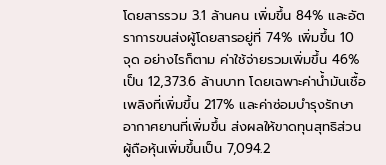โดยสารรวม 3.1 ล้านคน เพิ่มขึ้น 84% และอัตราการขนส่งผู้โดยสารอยู่ที่ 74% เพิ่มขึ้น 10 จุด อย่างไรก็ตาม ค่าใช้จ่ายรวมเพิ่มขึ้น 46% เป็น 12,373.6 ล้านบาท โดยเฉพาะค่าน้ำมันเชื้อเพลิงที่เพิ่มขึ้น 217% และค่าซ่อมบำรุงรักษาอากาศยานที่เพิ่มขึ้น ส่งผลให้ขาดทุนสุทธิส่วนผู้ถือหุ้นเพิ่มขึ้นเป็น 7,094.2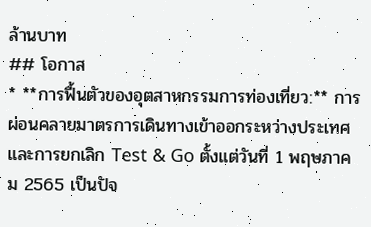ล้านบาท
## โอกาส
* **การฟื้นตัวของอุตสาหกรรมการท่องเที่ยว:** การผ่อนคลายมาตรการเดินทางเข้าออกระหว่างประเทศและการยกเลิก Test & Go ตั้งแต่วันที่ 1 พฤษภาคม 2565 เป็นปัจ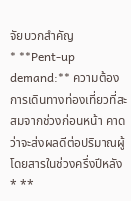จัยบวกสำคัญ
* **Pent-up demand:** ความต้องการเดินทางท่องเที่ยวที่สะสมจากช่วงก่อนหน้า คาดว่าจะส่งผลดีต่อปริมาณผู้โดยสารในช่วงครึ่งปีหลัง
* **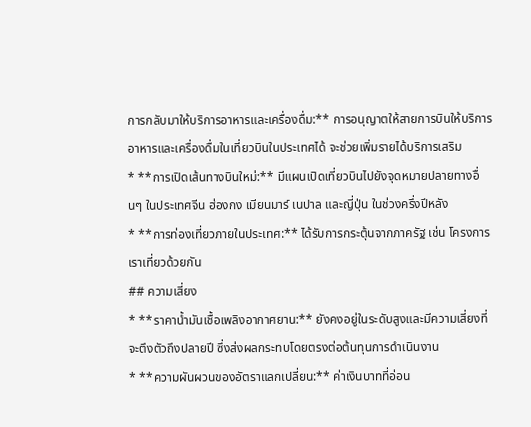การกลับมาให้บริการอาหารและเครื่องดื่ม:** การอนุญาตให้สายการบินให้บริการอาหารและเครื่องดื่มในเที่ยวบินในประเทศได้ จะช่วยเพิ่มรายได้บริการเสริม
* **การเปิดเส้นทางบินใหม่:** มีแผนเปิดเที่ยวบินไปยังจุดหมายปลายทางอื่นๆ ในประเทศจีน ฮ่องกง เมียนมาร์ เนปาล และญี่ปุ่น ในช่วงครึ่งปีหลัง
* **การท่องเที่ยวภายในประเทศ:** ได้รับการกระตุ้นจากภาครัฐ เช่น โครงการเราเที่ยวด้วยกัน
## ความเสี่ยง
* **ราคาน้ำมันเชื้อเพลิงอากาศยาน:** ยังคงอยู่ในระดับสูงและมีความเสี่ยงที่จะตึงตัวถึงปลายปี ซึ่งส่งผลกระทบโดยตรงต่อต้นทุนการดำเนินงาน
* **ความผันผวนของอัตราแลกเปลี่ยน:** ค่าเงินบาทที่อ่อน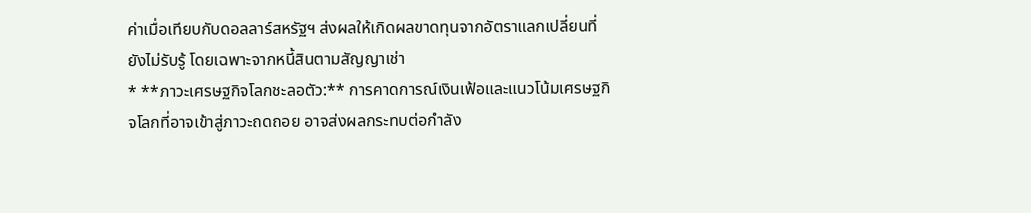ค่าเมื่อเทียบกับดอลลาร์สหรัฐฯ ส่งผลให้เกิดผลขาดทุนจากอัตราแลกเปลี่ยนที่ยังไม่รับรู้ โดยเฉพาะจากหนี้สินตามสัญญาเช่า
* **ภาวะเศรษฐกิจโลกชะลอตัว:** การคาดการณ์เงินเฟ้อและแนวโน้มเศรษฐกิจโลกที่อาจเข้าสู่ภาวะถดถอย อาจส่งผลกระทบต่อกำลัง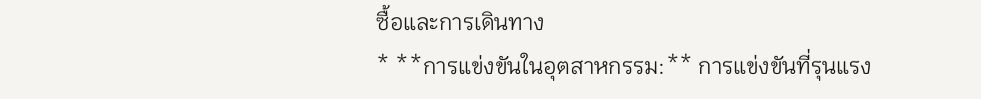ซื้อและการเดินทาง
* **การแข่งขันในอุตสาหกรรม:** การแข่งขันที่รุนแรง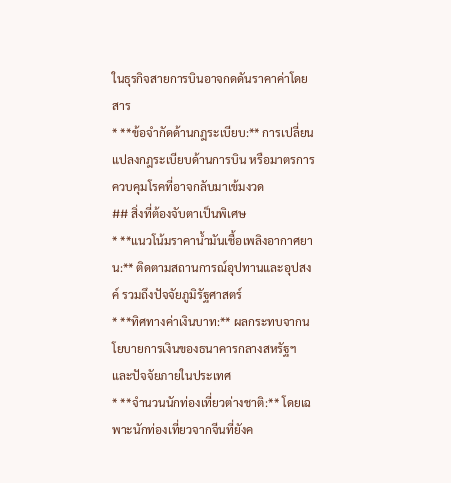ในธุรกิจสายการบินอาจกดดันราคาค่าโดยสาร
* **ข้อจำกัดด้านกฎระเบียบ:** การเปลี่ยนแปลงกฎระเบียบด้านการบิน หรือมาตรการควบคุมโรคที่อาจกลับมาเข้มงวด
## สิ่งที่ต้องจับตาเป็นพิเศษ
* **แนวโน้มราคาน้ำมันเชื้อเพลิงอากาศยาน:** ติดตามสถานการณ์อุปทานและอุปสงค์ รวมถึงปัจจัยภูมิรัฐศาสตร์
* **ทิศทางค่าเงินบาท:** ผลกระทบจากนโยบายการเงินของธนาคารกลางสหรัฐฯ และปัจจัยภายในประเทศ
* **จำนวนนักท่องเที่ยวต่างชาติ:** โดยเฉพาะนักท่องเที่ยวจากจีนที่ยังค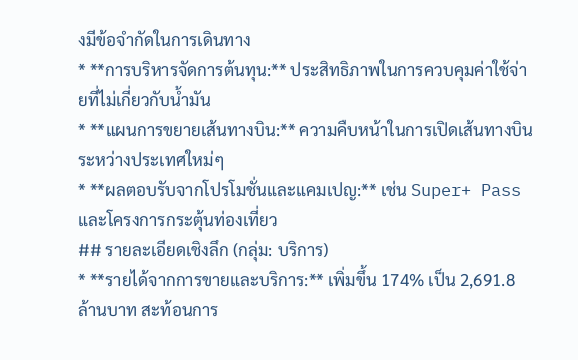งมีข้อจำกัดในการเดินทาง
* **การบริหารจัดการต้นทุน:** ประสิทธิภาพในการควบคุมค่าใช้จ่ายที่ไม่เกี่ยวกับน้ำมัน
* **แผนการขยายเส้นทางบิน:** ความคืบหน้าในการเปิดเส้นทางบินระหว่างประเทศใหม่ๆ
* **ผลตอบรับจากโปรโมชั่นและแคมเปญ:** เช่น Super+ Pass และโครงการกระตุ้นท่องเที่ยว
## รายละเอียดเชิงลึก (กลุ่ม: บริการ)
* **รายได้จากการขายและบริการ:** เพิ่มขึ้น 174% เป็น 2,691.8 ล้านบาท สะท้อนการ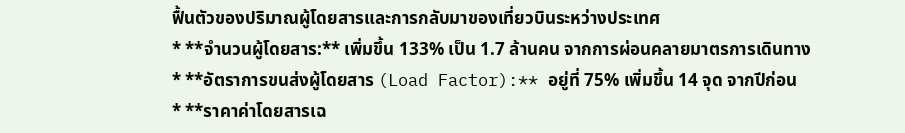ฟื้นตัวของปริมาณผู้โดยสารและการกลับมาของเที่ยวบินระหว่างประเทศ
* **จำนวนผู้โดยสาร:** เพิ่มขึ้น 133% เป็น 1.7 ล้านคน จากการผ่อนคลายมาตรการเดินทาง
* **อัตราการขนส่งผู้โดยสาร (Load Factor):** อยู่ที่ 75% เพิ่มขึ้น 14 จุด จากปีก่อน
* **ราคาค่าโดยสารเฉ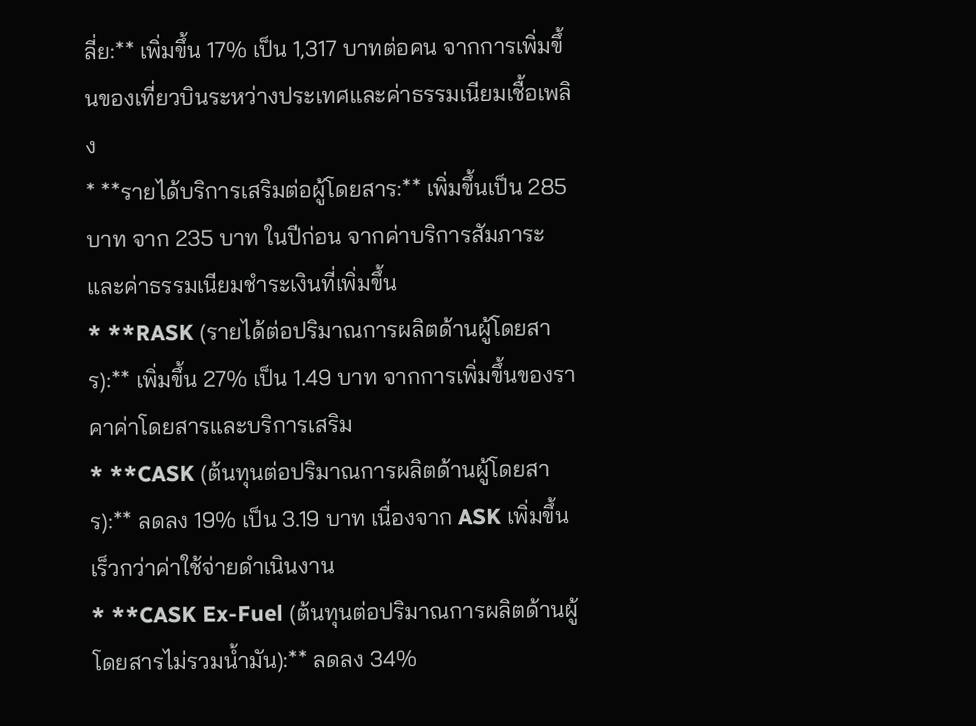ลี่ย:** เพิ่มขึ้น 17% เป็น 1,317 บาทต่อคน จากการเพิ่มขึ้นของเที่ยวบินระหว่างประเทศและค่าธรรมเนียมเชื้อเพลิง
* **รายได้บริการเสริมต่อผู้โดยสาร:** เพิ่มขึ้นเป็น 285 บาท จาก 235 บาท ในปีก่อน จากค่าบริการสัมภาระและค่าธรรมเนียมชำระเงินที่เพิ่มขึ้น
* **RASK (รายได้ต่อปริมาณการผลิตด้านผู้โดยสาร):** เพิ่มขึ้น 27% เป็น 1.49 บาท จากการเพิ่มขึ้นของราคาค่าโดยสารและบริการเสริม
* **CASK (ต้นทุนต่อปริมาณการผลิตด้านผู้โดยสาร):** ลดลง 19% เป็น 3.19 บาท เนื่องจาก ASK เพิ่มขึ้นเร็วกว่าค่าใช้จ่ายดำเนินงาน
* **CASK Ex-Fuel (ต้นทุนต่อปริมาณการผลิตด้านผู้โดยสารไม่รวมน้ำมัน):** ลดลง 34%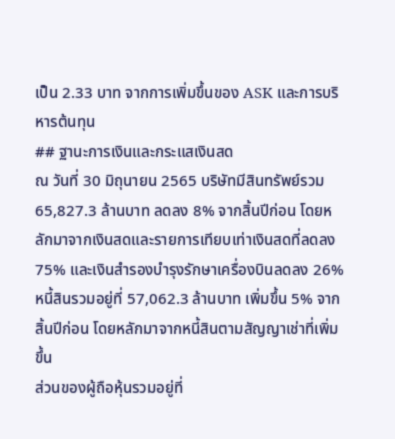เป็น 2.33 บาท จากการเพิ่มขึ้นของ ASK และการบริหารต้นทุน
## ฐานะการเงินและกระแสเงินสด
ณ วันที่ 30 มิถุนายน 2565 บริษัทมีสินทรัพย์รวม 65,827.3 ล้านบาท ลดลง 8% จากสิ้นปีก่อน โดยหลักมาจากเงินสดและรายการเทียบเท่าเงินสดที่ลดลง 75% และเงินสำรองบำรุงรักษาเครื่องบินลดลง 26%
หนี้สินรวมอยู่ที่ 57,062.3 ล้านบาท เพิ่มขึ้น 5% จากสิ้นปีก่อน โดยหลักมาจากหนี้สินตามสัญญาเช่าที่เพิ่มขึ้น
ส่วนของผู้ถือหุ้นรวมอยู่ที่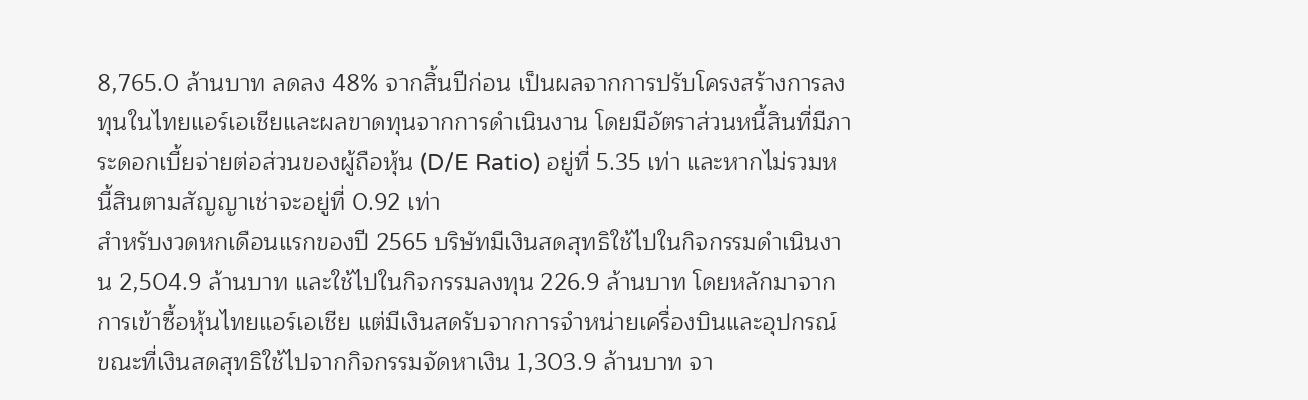8,765.0 ล้านบาท ลดลง 48% จากสิ้นปีก่อน เป็นผลจากการปรับโครงสร้างการลงทุนในไทยแอร์เอเชียและผลขาดทุนจากการดำเนินงาน โดยมีอัตราส่วนหนี้สินที่มีภาระดอกเบี้ยจ่ายต่อส่วนของผู้ถือหุ้น (D/E Ratio) อยู่ที่ 5.35 เท่า และหากไม่รวมหนี้สินตามสัญญาเช่าจะอยู่ที่ 0.92 เท่า
สำหรับงวดหกเดือนแรกของปี 2565 บริษัทมีเงินสดสุทธิใช้ไปในกิจกรรมดำเนินงาน 2,504.9 ล้านบาท และใช้ไปในกิจกรรมลงทุน 226.9 ล้านบาท โดยหลักมาจากการเข้าซื้อหุ้นไทยแอร์เอเชีย แต่มีเงินสดรับจากการจำหน่ายเครื่องบินและอุปกรณ์ ขณะที่เงินสดสุทธิใช้ไปจากกิจกรรมจัดหาเงิน 1,303.9 ล้านบาท จา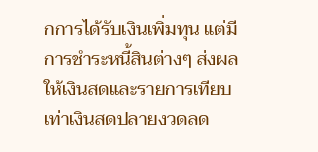กการได้รับเงินเพิ่มทุน แต่มีการชำระหนี้สินต่างๆ ส่งผลให้เงินสดและรายการเทียบเท่าเงินสดปลายงวดลด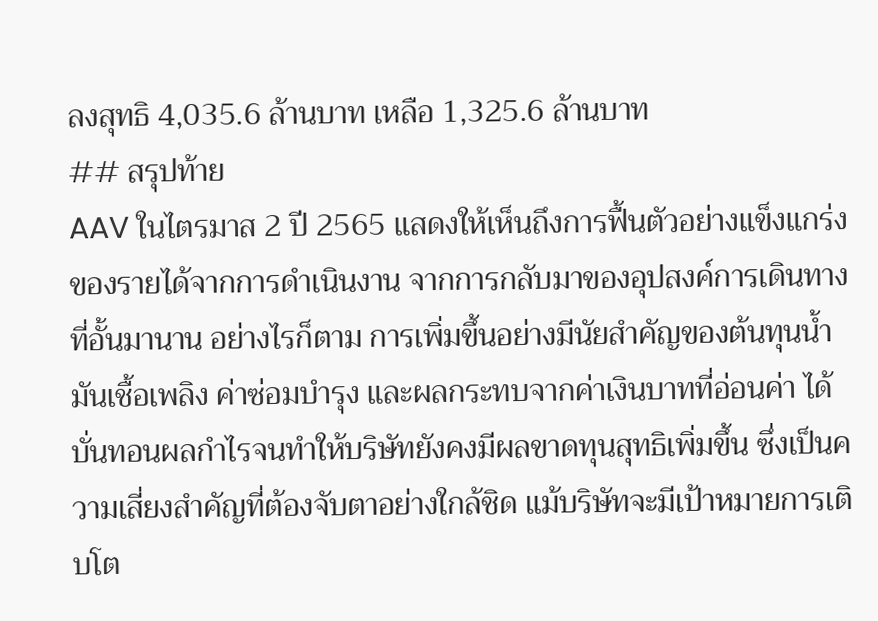ลงสุทธิ 4,035.6 ล้านบาท เหลือ 1,325.6 ล้านบาท
## สรุปท้าย
AAV ในไตรมาส 2 ปี 2565 แสดงให้เห็นถึงการฟื้นตัวอย่างแข็งแกร่งของรายได้จากการดำเนินงาน จากการกลับมาของอุปสงค์การเดินทางที่อั้นมานาน อย่างไรก็ตาม การเพิ่มขึ้นอย่างมีนัยสำคัญของต้นทุนน้ำมันเชื้อเพลิง ค่าซ่อมบำรุง และผลกระทบจากค่าเงินบาทที่อ่อนค่า ได้บั่นทอนผลกำไรจนทำให้บริษัทยังคงมีผลขาดทุนสุทธิเพิ่มขึ้น ซึ่งเป็นความเสี่ยงสำคัญที่ต้องจับตาอย่างใกล้ชิด แม้บริษัทจะมีเป้าหมายการเติบโต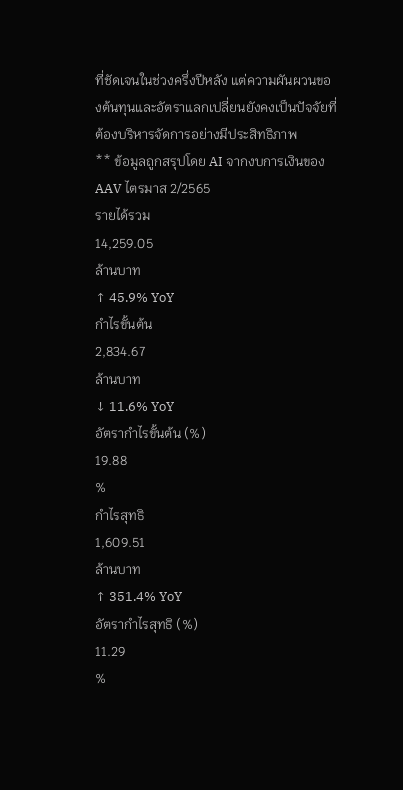ที่ชัดเจนในช่วงครึ่งปีหลัง แต่ความผันผวนของต้นทุนและอัตราแลกเปลี่ยนยังคงเป็นปัจจัยที่ต้องบริหารจัดการอย่างมีประสิทธิภาพ
** ข้อมูลถูกสรุปโดย AI จากงบการเงินของ AAV ไตรมาส 2/2565
รายได้รวม
14,259.05
ล้านบาท
↑ 45.9% YoY
กำไรขั้นต้น
2,834.67
ล้านบาท
↓ 11.6% YoY
อัตรากำไรขั้นต้น (%)
19.88
%
กำไรสุทธิ
1,609.51
ล้านบาท
↑ 351.4% YoY
อัตรากำไรสุทธิ (%)
11.29
%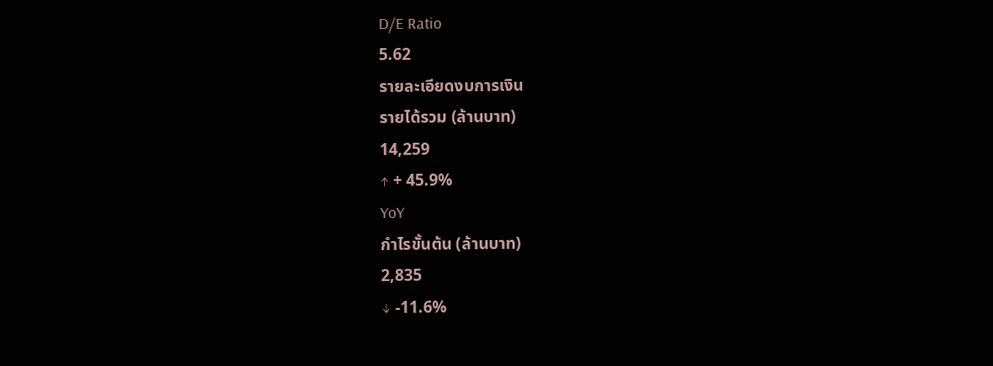D/E Ratio
5.62
รายละเอียดงบการเงิน
รายได้รวม (ล้านบาท)
14,259
↑ + 45.9%
YoY
กำไรขั้นต้น (ล้านบาท)
2,835
↓ -11.6%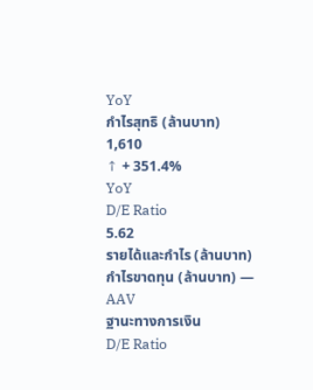YoY
กำไรสุทธิ (ล้านบาท)
1,610
↑ + 351.4%
YoY
D/E Ratio
5.62
รายได้และกำไร (ล้านบาท)
กำไรขาดทุน (ล้านบาท) — AAV
ฐานะทางการเงิน
D/E Ratio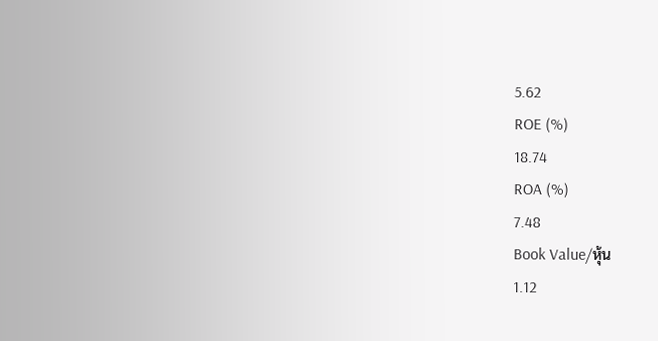5.62
ROE (%)
18.74
ROA (%)
7.48
Book Value/หุ้น
1.12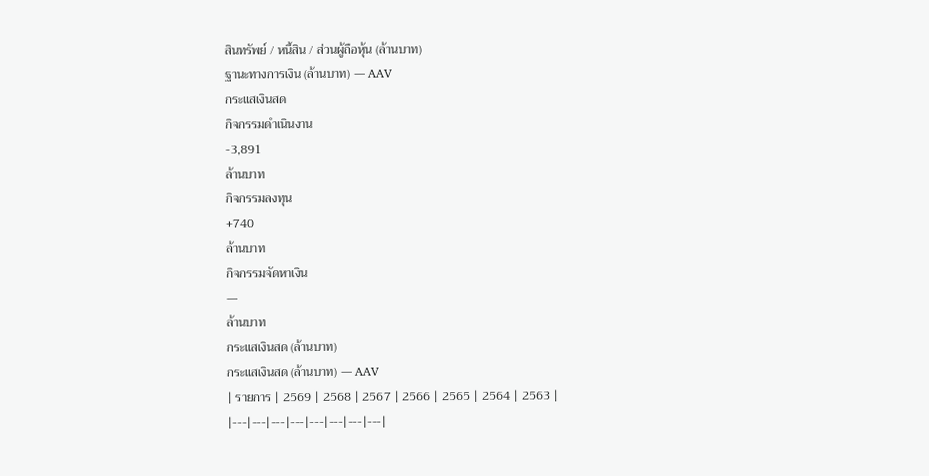สินทรัพย์ / หนี้สิน / ส่วนผู้ถือหุ้น (ล้านบาท)
ฐานะทางการเงิน (ล้านบาท) — AAV
กระแสเงินสด
กิจกรรมดำเนินงาน
-3,891
ล้านบาท
กิจกรรมลงทุน
+740
ล้านบาท
กิจกรรมจัดหาเงิน
—
ล้านบาท
กระแสเงินสด (ล้านบาท)
กระแสเงินสด (ล้านบาท) — AAV
| รายการ | 2569 | 2568 | 2567 | 2566 | 2565 | 2564 | 2563 |
|---|---|---|---|---|---|---|---|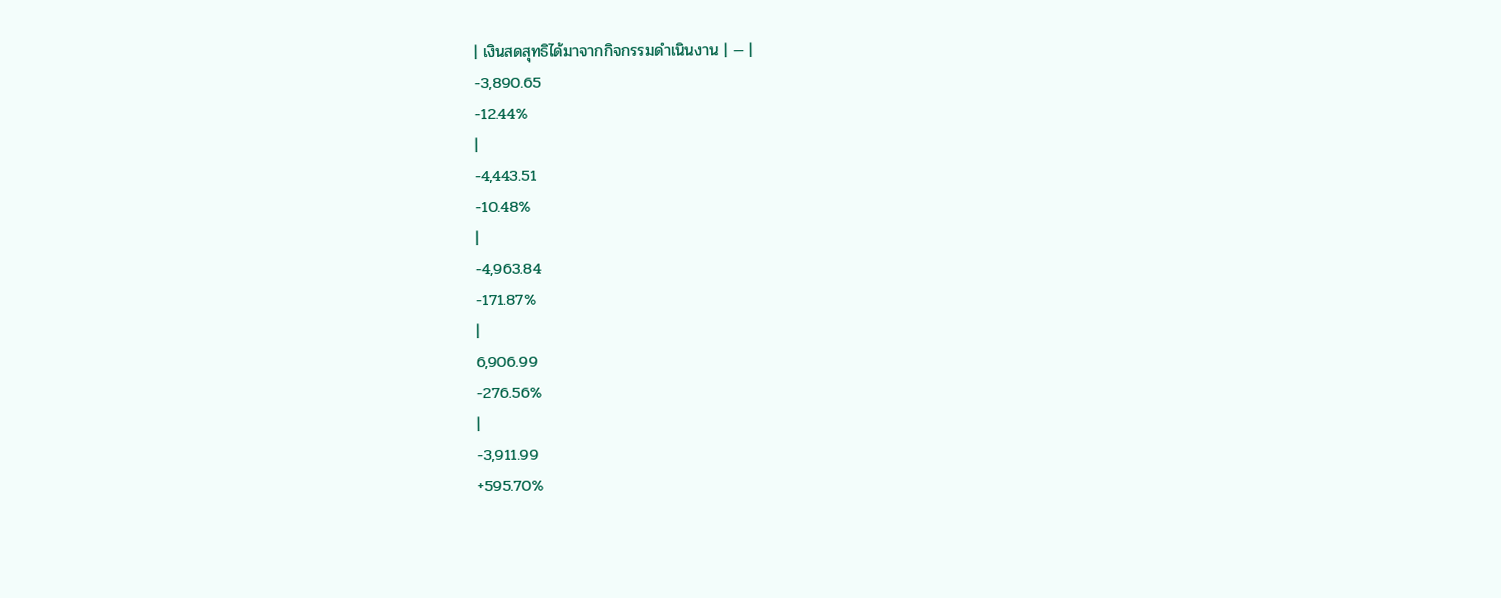| เงินสดสุทธิได้มาจากกิจกรรมดำเนินงาน | — |
-3,890.65
-12.44%
|
-4,443.51
-10.48%
|
-4,963.84
-171.87%
|
6,906.99
-276.56%
|
-3,911.99
+595.70%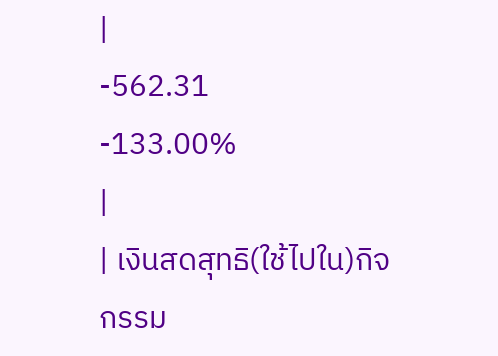|
-562.31
-133.00%
|
| เงินสดสุทธิ(ใช้ไปใน)กิจกรรม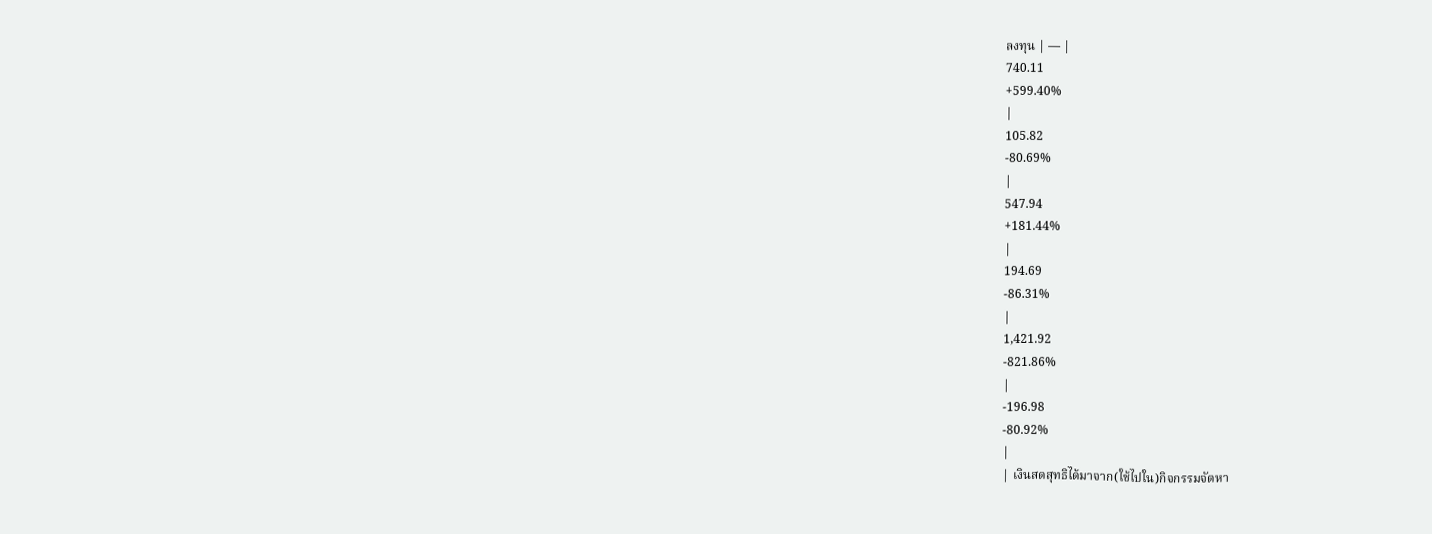ลงทุน | — |
740.11
+599.40%
|
105.82
-80.69%
|
547.94
+181.44%
|
194.69
-86.31%
|
1,421.92
-821.86%
|
-196.98
-80.92%
|
| เงินสดสุทธิได้มาจาก(ใช้ไปใน)กิจกรรมจัดหา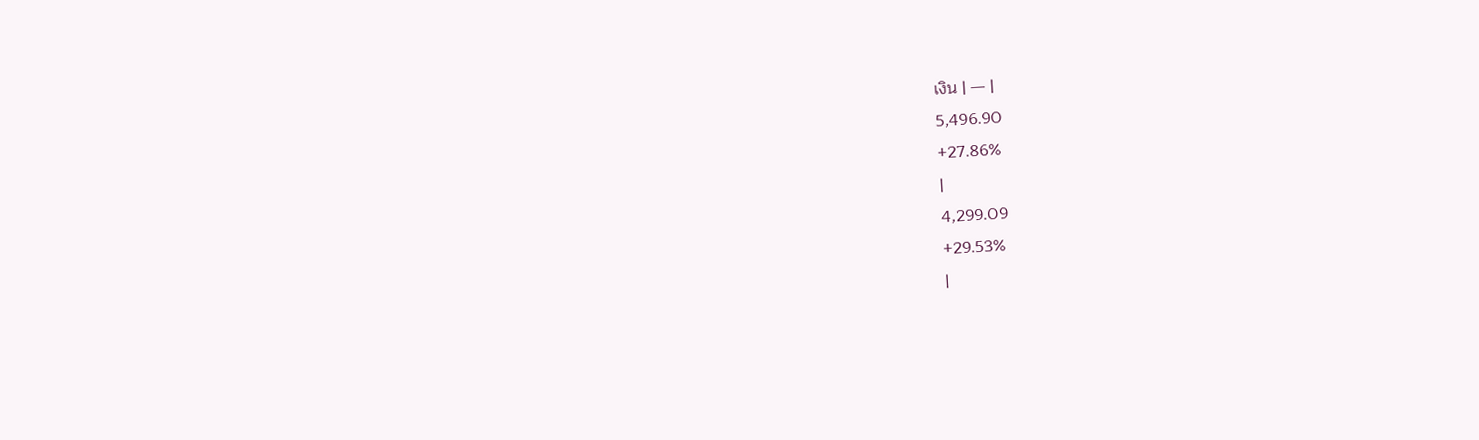เงิน | — |
5,496.90
+27.86%
|
4,299.09
+29.53%
|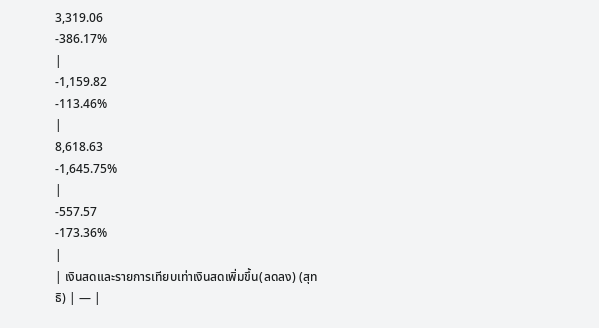3,319.06
-386.17%
|
-1,159.82
-113.46%
|
8,618.63
-1,645.75%
|
-557.57
-173.36%
|
| เงินสดและรายการเทียบเท่าเงินสดเพิ่มขึ้น(ลดลง) (สุทธิ) | — |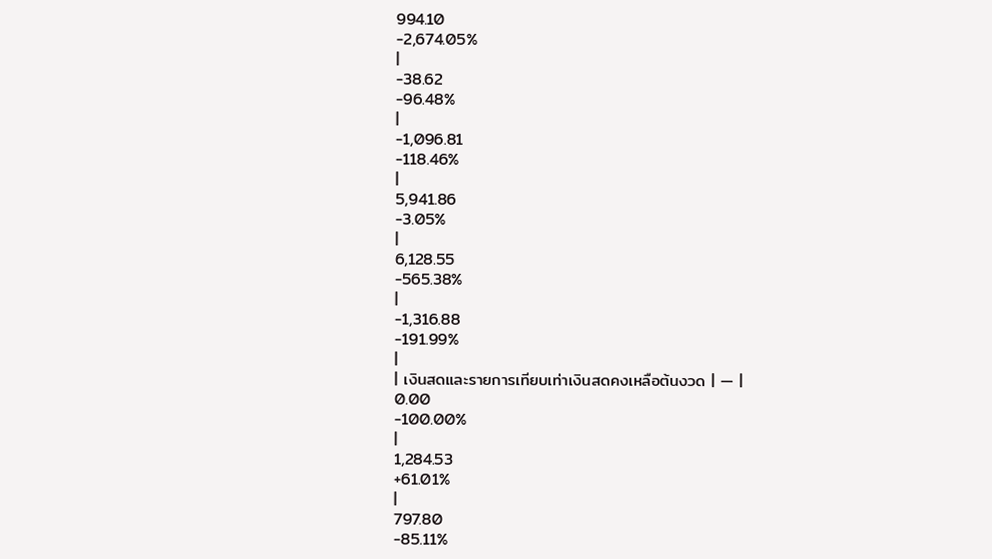994.10
-2,674.05%
|
-38.62
-96.48%
|
-1,096.81
-118.46%
|
5,941.86
-3.05%
|
6,128.55
-565.38%
|
-1,316.88
-191.99%
|
| เงินสดและรายการเทียบเท่าเงินสดคงเหลือต้นงวด | — |
0.00
-100.00%
|
1,284.53
+61.01%
|
797.80
-85.11%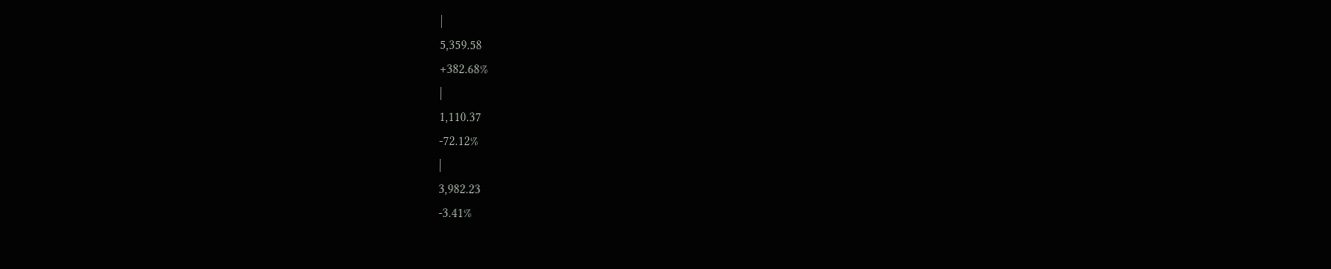|
5,359.58
+382.68%
|
1,110.37
-72.12%
|
3,982.23
-3.41%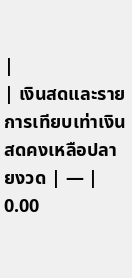|
| เงินสดและรายการเทียบเท่าเงินสดคงเหลือปลายงวด | — |
0.00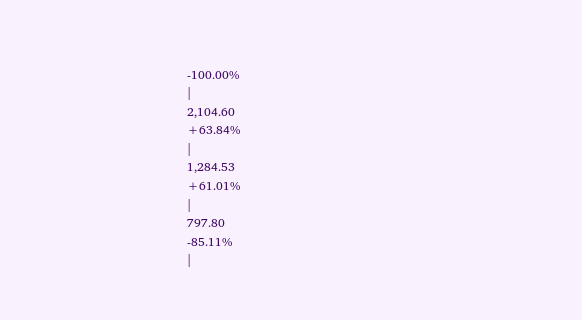-100.00%
|
2,104.60
+63.84%
|
1,284.53
+61.01%
|
797.80
-85.11%
|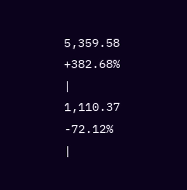5,359.58
+382.68%
|
1,110.37
-72.12%
|